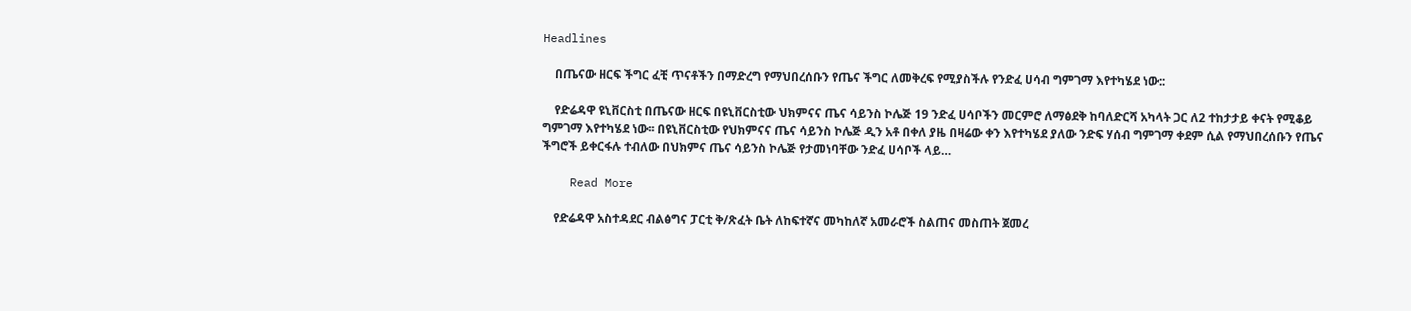Headlines

    በጤናው ዘርፍ ችግር ፈቺ ጥናቶችን በማድረግ የማህበረሰቡን የጤና ችግር ለመቅረፍ የሚያስችሉ የንድፈ ሀሳብ ግምገማ እየተካሄደ ነው::

    የድሬዳዋ ዩኒቨርስቲ በጤናው ዘርፍ በዩኒቨርስቲው ህክምናና ጤና ሳይንስ ኮሌጅ 19 ንድፈ ሀሳቦችን መርምሮ ለማፅደቅ ከባለድርሻ አካላት ጋር ለ2 ተከታታይ ቀናት የሚቆይ ግምገማ እየተካሄደ ነው፡፡ በዩኒቨርስቲው የህክምናና ጤና ሳይንስ ኮሌጅ ዲን አቶ በቀለ ያዜ በዛሬው ቀን እየተካሄደ ያለው ንድፍ ሃሰብ ግምገማ ቀደም ሲል የማህበረሰቡን የጤና ችግሮች ይቀርፋሉ ተብለው በህክምና ጤና ሳይንስ ኮሌጅ የታመነባቸው ንድፈ ሀሳቦች ላይ…

    Read More

    የድሬዳዋ አስተዳደር ብልፅግና ፓርቲ ቅ/ጽፈት ቤት ለከፍተኛና መካከለኛ አመራሮች ስልጠና መስጠት ጀመረ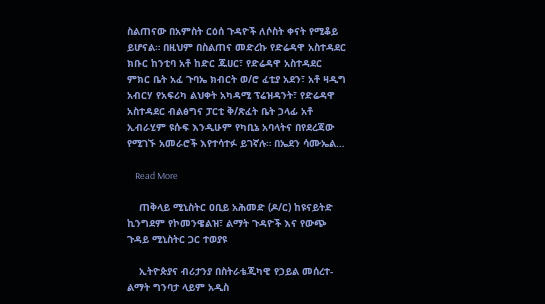ስልጠናው በአምስት ርዕሰ ጉዳዮች ለሶስት ቀናት የሚቆይ ይሆናል። በዚህም በስልጠና መድረኩ የድሬዳዋ አስተዳደር ክቡር ከንቲባ አቶ ከድር ጁሀር፣ የድሬዳዋ አስተዳደር ምክር ቤት አፈ ጉባኤ ክብርት ወ/ሮ ፈቲያ አደን፣ አቶ ዛዲግ አብርሃ የአፍሪካ ልህቀት አካዳሚ ፕሬዝዳንት፣ የድሬዳዋ አስተዳደር ብልፅግና ፓርቲ ቅ/ጽፈት ቤት ኃላፊ አቶ ኢብራሂም ዩሱፍ እንዲሁም የካቢኔ አባላትና በየደረጃው የሚገኙ አመራሮች እየተሳተፉ ይገኛሉ። በኤደን ሳሙኤል…

    Read More

    ጠቅላይ ሚኒስትር ዐቢይ አሕመድ (ዶ/ር) ከዩናይትድ ኪንግደም የኮመንዌልዝ፣ ልማት ጉዳዮች እና የውጭ ጉዳይ ሚኒስትር ጋር ተወያዩ

    ኢትዮጵያና ብሪታንያ በስትራቴጂካዊ የኃይል መሰረተ-ልማት ግንባታ ላይም አዲስ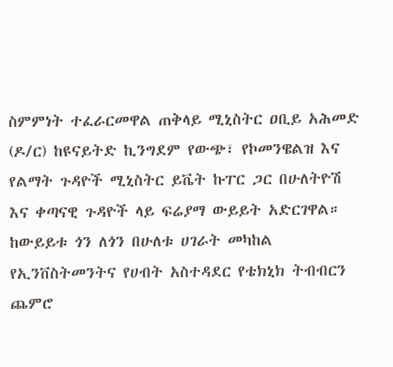ስምምነት ተፈራርመዋል ጠቅላይ ሚኒስትር ዐቢይ አሕመድ (ዶ/ር) ከዩናይትድ ኪንግደም የውጭ፣ የኮመንዌልዝ እና የልማት ጉዳዮች ሚኒስትር ይቬት ኩፐር ጋር በሁለትዮሽ እና ቀጣናዊ ጉዳዮች ላይ ፍሬያማ ውይይት አድርገዋል። ከውይይቱ ጎን ለጎን በሁለቱ ሀገራት መካከል የኢንቨስትመንትና የሀብት አስተዳደር የቴክኒክ ትብብርን ጨምሮ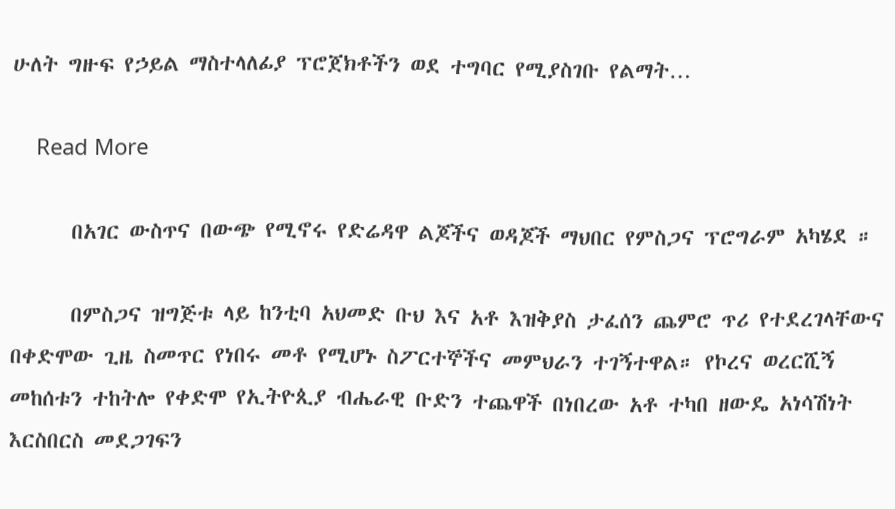ሁለት ግዙፍ የኃይል ማስተላለፊያ ፕሮጀክቶችን ወደ ተግባር የሚያስገቡ የልማት…

    Read More

      በአገር ውስጥና በውጭ የሚኖሩ የድሬዳዋ ልጆችና ወዳጆች ማህበር የምስጋና ፕሮግራም አካሄደ ።

      በምስጋና ዝግጅቱ ላይ ከንቲባ አህመድ ቡህ እና አቶ እዝቅያስ ታፈሰን ጨምሮ ጥሪ የተደረገላቸውና በቀድሞው ጊዜ ስመጥር የነበሩ መቶ የሚሆኑ ስፖርተኞችና መምህራን ተገኝተዋል። የኮረና ወረርሺኝ መከሰቱን ተከትሎ የቀድሞ የኢትዮጲያ ብሔራዊ ቡድን ተጨዋች በነበረው አቶ ተካበ ዘውዴ አነሳሽነት እርስበርስ መደጋገፍን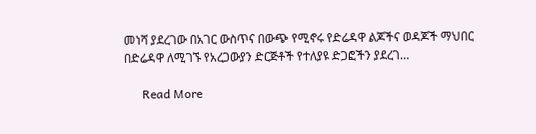መነሻ ያደረገው በአገር ውስጥና በውጭ የሚኖሩ የድሬዳዋ ልጆችና ወዳጆች ማህበር በድሬዳዋ ለሚገኙ የአረጋውያን ድርጅቶች የተለያዩ ድጋፎችን ያደረገ…

      Read More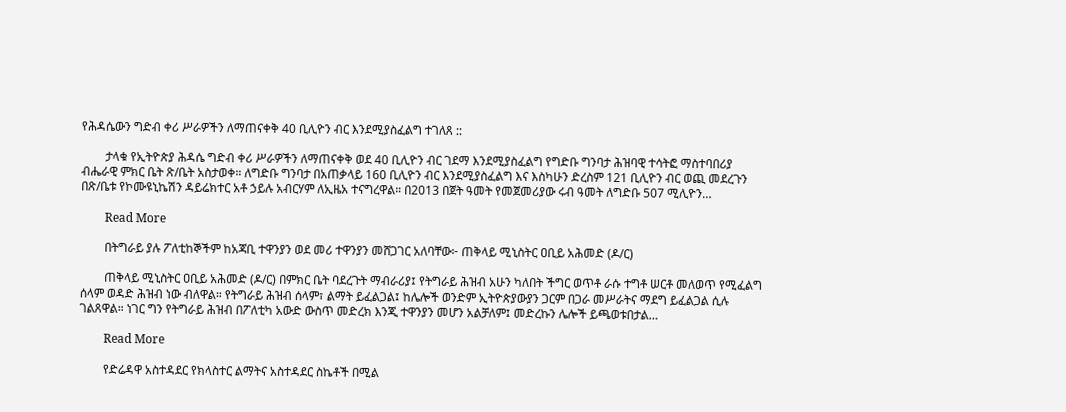የሕዳሴውን ግድብ ቀሪ ሥራዎችን ለማጠናቀቅ 40 ቢሊዮን ብር እንደሚያስፈልግ ተገለጸ ::

        ታላቁ የኢትዮጵያ ሕዳሴ ግድብ ቀሪ ሥራዎችን ለማጠናቀቅ ወደ 40 ቢሊዮን ብር ገደማ እንደሚያስፈልግ የግድቡ ግንባታ ሕዝባዊ ተሳትፎ ማስተባበሪያ ብሔራዊ ምክር ቤት ጽ/ቤት አስታወቀ። ለግድቡ ግንባታ በአጠቃላይ 160 ቢሊዮን ብር እንደሚያስፈልግ እና እስካሁን ድረስም 121 ቢሊዮን ብር ወጪ መደረጉን በጽ/ቤቱ የኮሙዩኒኬሽን ዳይሬክተር አቶ ኃይሉ አብርሃም ለኢዜአ ተናግረዋል። በ2013 በጀት ዓመት የመጀመሪያው ሩብ ዓመት ለግድቡ 507 ሚሊዮን…

        Read More

        በትግራይ ያሉ ፖለቲከኞችም ከአጃቢ ተዋንያን ወደ መሪ ተዋንያን መሸጋገር አለባቸው፦ ጠቅላይ ሚኒስትር ዐቢይ አሕመድ (ዶ/ር)

        ጠቅላይ ሚኒስትር ዐቢይ አሕመድ (ዶ/ር) በምክር ቤት ባደረጉት ማብራሪያ፤ የትግራይ ሕዝብ አሁን ካለበት ችግር ወጥቶ ራሱ ተግቶ ሠርቶ መለወጥ የሚፈልግ ሰላም ወዳድ ሕዝብ ነው ብለዋል። የትግራይ ሕዝብ ሰላም፣ ልማት ይፈልጋል፤ ከሌሎች ወንድም ኢትዮጵያውያን ጋርም በጋራ መሥራትና ማደግ ይፈልጋል ሲሉ ገልጸዋል። ነገር ግን የትግራይ ሕዝብ በፖለቲካ አውድ ውስጥ መድረክ እንጂ ተዋንያን መሆን አልቻለም፤ መድረኩን ሌሎች ይጫወቱበታል…

        Read More

        የድሬዳዋ አስተዳደር የክላስተር ልማትና አስተዳደር ስኬቶች በሚል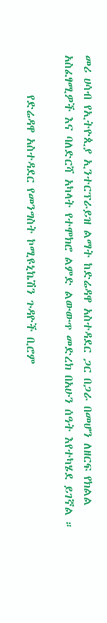መሪ ሀሳብ የኢትዮጲያ ኢንተርፕራይዝ ልማት ከድሬዳዋ አስተዳደር ጋር በጋራ በመሆን ለዘርፍ የክልል አስፈፃሚዎች እና ባለድርሻ አካላት የተሞክሮ ልምድ ልውውጥ መድረክ በአሁን ሰዓት እየተካሄደ ይገኛል ።

        የድሬዳዋ አስተዳደር የመንግስት ኮሚዩኒኬሽን ጉዳዮች ቢሮም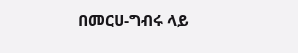በመርሀ-ግብሩ ላይ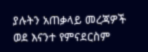ያሉትን አጠቃላይ መረጃዎች ወደ እናንተ የምናደርስም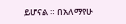ይሆናል ። በአለማየሁ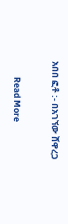አበበ ፎቶ :- በአገኘው ሸዋረጋ

        Read More